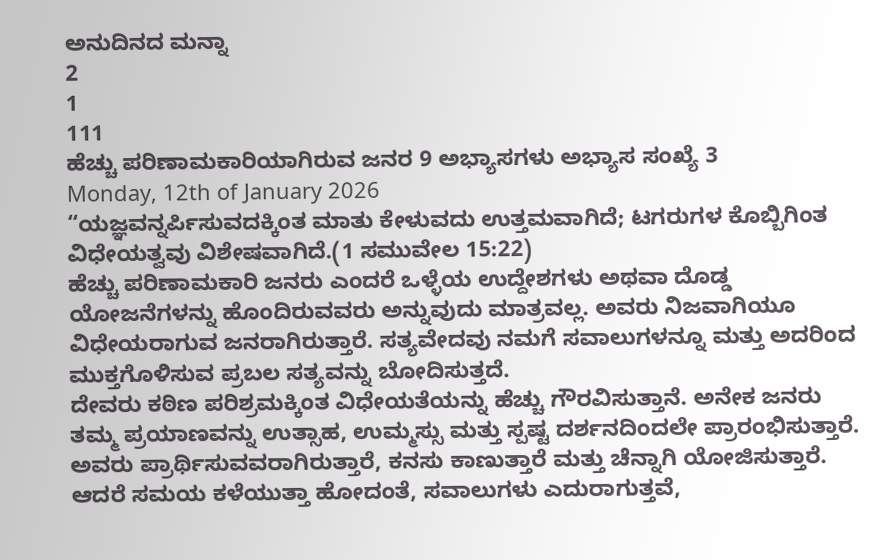ಅನುದಿನದ ಮನ್ನಾ
2
1
111
ಹೆಚ್ಚು ಪರಿಣಾಮಕಾರಿಯಾಗಿರುವ ಜನರ 9 ಅಭ್ಯಾಸಗಳು ಅಭ್ಯಾಸ ಸಂಖ್ಯೆ 3
Monday, 12th of January 2026
“ಯಜ್ಞವನ್ನರ್ಪಿಸುವದಕ್ಕಿಂತ ಮಾತು ಕೇಳುವದು ಉತ್ತಮವಾಗಿದೆ; ಟಗರುಗಳ ಕೊಬ್ಬಿಗಿಂತ ವಿಧೇಯತ್ವವು ವಿಶೇಷವಾಗಿದೆ.(1 ಸಮುವೇಲ 15:22)
ಹೆಚ್ಚು ಪರಿಣಾಮಕಾರಿ ಜನರು ಎಂದರೆ ಒಳ್ಳೆಯ ಉದ್ದೇಶಗಳು ಅಥವಾ ದೊಡ್ಡ ಯೋಜನೆಗಳನ್ನು ಹೊಂದಿರುವವರು ಅನ್ನುವುದು ಮಾತ್ರವಲ್ಲ. ಅವರು ನಿಜವಾಗಿಯೂ ವಿಧೇಯರಾಗುವ ಜನರಾಗಿರುತ್ತಾರೆ. ಸತ್ಯವೇದವು ನಮಗೆ ಸವಾಲುಗಳನ್ನೂ ಮತ್ತು ಅದರಿಂದ ಮುಕ್ತಗೊಳಿಸುವ ಪ್ರಬಲ ಸತ್ಯವನ್ನು ಬೋದಿಸುತ್ತದೆ.
ದೇವರು ಕಠಿಣ ಪರಿಶ್ರಮಕ್ಕಿಂತ ವಿಧೇಯತೆಯನ್ನು ಹೆಚ್ಚು ಗೌರವಿಸುತ್ತಾನೆ. ಅನೇಕ ಜನರು ತಮ್ಮ ಪ್ರಯಾಣವನ್ನು ಉತ್ಸಾಹ, ಉಮ್ಮಸ್ಸು ಮತ್ತು ಸ್ಪಷ್ಟ ದರ್ಶನದಿಂದಲೇ ಪ್ರಾರಂಭಿಸುತ್ತಾರೆ. ಅವರು ಪ್ರಾರ್ಥಿಸುವವರಾಗಿರುತ್ತಾರೆ, ಕನಸು ಕಾಣುತ್ತಾರೆ ಮತ್ತು ಚೆನ್ನಾಗಿ ಯೋಜಿಸುತ್ತಾರೆ. ಆದರೆ ಸಮಯ ಕಳೆಯುತ್ತಾ ಹೋದಂತೆ, ಸವಾಲುಗಳು ಎದುರಾಗುತ್ತವೆ,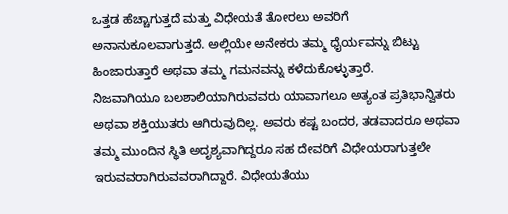ಒತ್ತಡ ಹೆಚ್ಚಾಗುತ್ತದೆ ಮತ್ತು ವಿಧೇಯತೆ ತೋರಲು ಅವರಿಗೆ ಅನಾನುಕೂಲವಾಗುತ್ತದೆ. ಅಲ್ಲಿಯೇ ಅನೇಕರು ತಮ್ಮ ಧೈರ್ಯವನ್ನು ಬಿಟ್ಟು ಹಿಂಜಾರುತ್ತಾರೆ ಅಥವಾ ತಮ್ಮ ಗಮನವನ್ನು ಕಳೆದುಕೊಳ್ಳುತ್ತಾರೆ.
ನಿಜವಾಗಿಯೂ ಬಲಶಾಲಿಯಾಗಿರುವವರು ಯಾವಾಗಲೂ ಅತ್ಯಂತ ಪ್ರತಿಭಾನ್ವಿತರು ಅಥವಾ ಶಕ್ತಿಯುತರು ಆಗಿರುವುದಿಲ್ಲ. ಅವರು ಕಷ್ಟ ಬಂದರ, ತಡವಾದರೂ ಅಥವಾ ತಮ್ಮ ಮುಂದಿನ ಸ್ಥಿತಿ ಅದೃಶ್ಯವಾಗಿದ್ದರೂ ಸಹ ದೇವರಿಗೆ ವಿಧೇಯರಾಗುತ್ತಲೇ ಇರುವವರಾಗಿರುವವರಾಗಿದ್ದಾರೆ. ವಿಧೇಯತೆಯು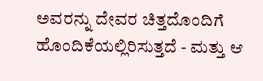ಅವರನ್ನು ದೇವರ ಚಿತ್ತದೊಂದಿಗೆ ಹೊಂದಿಕೆಯಲ್ಲಿರಿಸುತ್ತದೆ - ಮತ್ತು ಆ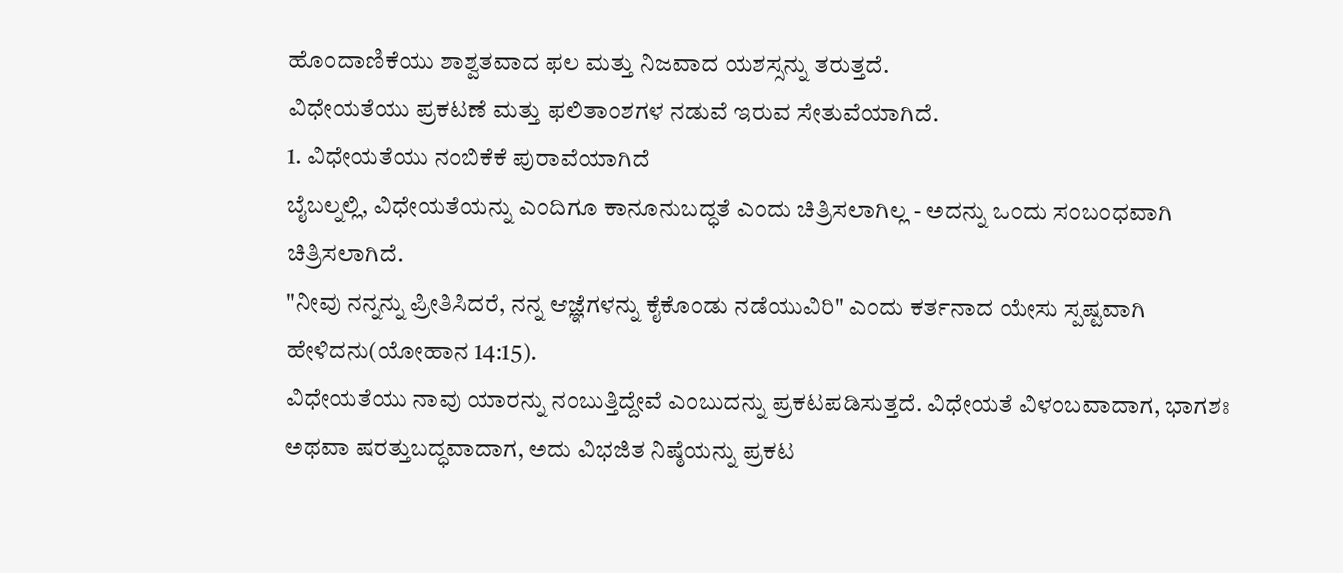ಹೊಂದಾಣಿಕೆಯು ಶಾಶ್ವತವಾದ ಫಲ ಮತ್ತು ನಿಜವಾದ ಯಶಸ್ಸನ್ನು ತರುತ್ತದೆ.
ವಿಧೇಯತೆಯು ಪ್ರಕಟಣೆ ಮತ್ತು ಫಲಿತಾಂಶಗಳ ನಡುವೆ ಇರುವ ಸೇತುವೆಯಾಗಿದೆ.
1. ವಿಧೇಯತೆಯು ನಂಬಿಕೆಕೆ ಪುರಾವೆಯಾಗಿದೆ
ಬೈಬಲ್ನಲ್ಲಿ, ವಿಧೇಯತೆಯನ್ನು ಎಂದಿಗೂ ಕಾನೂನುಬದ್ಧತೆ ಎಂದು ಚಿತ್ರಿಸಲಾಗಿಲ್ಲ - ಅದನ್ನು ಒಂದು ಸಂಬಂಧವಾಗಿ ಚಿತ್ರಿಸಲಾಗಿದೆ.
"ನೀವು ನನ್ನನ್ನು ಪ್ರೀತಿಸಿದರೆ, ನನ್ನ ಆಜ್ಞೆಗಳನ್ನು ಕೈಕೊಂಡು ನಡೆಯುವಿರಿ" ಎಂದು ಕರ್ತನಾದ ಯೇಸು ಸ್ಪಷ್ಟವಾಗಿ ಹೇಳಿದನು(ಯೋಹಾನ 14:15).
ವಿಧೇಯತೆಯು ನಾವು ಯಾರನ್ನು ನಂಬುತ್ತಿದ್ದೇವೆ ಎಂಬುದನ್ನು ಪ್ರಕಟಪಡಿಸುತ್ತದೆ. ವಿಧೇಯತೆ ವಿಳಂಬವಾದಾಗ, ಭಾಗಶಃ ಅಥವಾ ಷರತ್ತುಬದ್ಧವಾದಾಗ, ಅದು ವಿಭಜಿತ ನಿಷ್ಠೆಯನ್ನು ಪ್ರಕಟ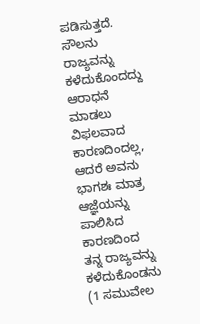ಪಡಿಸುತ್ತದೆ. ಸೌಲನು ರಾಜ್ಯವನ್ನು ಕಳೆದುಕೊಂದದ್ದು ಆರಾಧನೆ ಮಾಡಲು ವಿಫಲವಾದ ಕಾರಣದಿಂದಲ್ಲ, ಆದರೆ ಅವನು ಭಾಗಶಃ ಮಾತ್ರ ಆಜ್ಞೆಯನ್ನು ಪಾಲಿಸಿದ ಕಾರಣದಿಂದ ತನ್ನ ರಾಜ್ಯವನ್ನು ಕಳೆದುಕೊಂಡನು (1 ಸಮುವೇಲ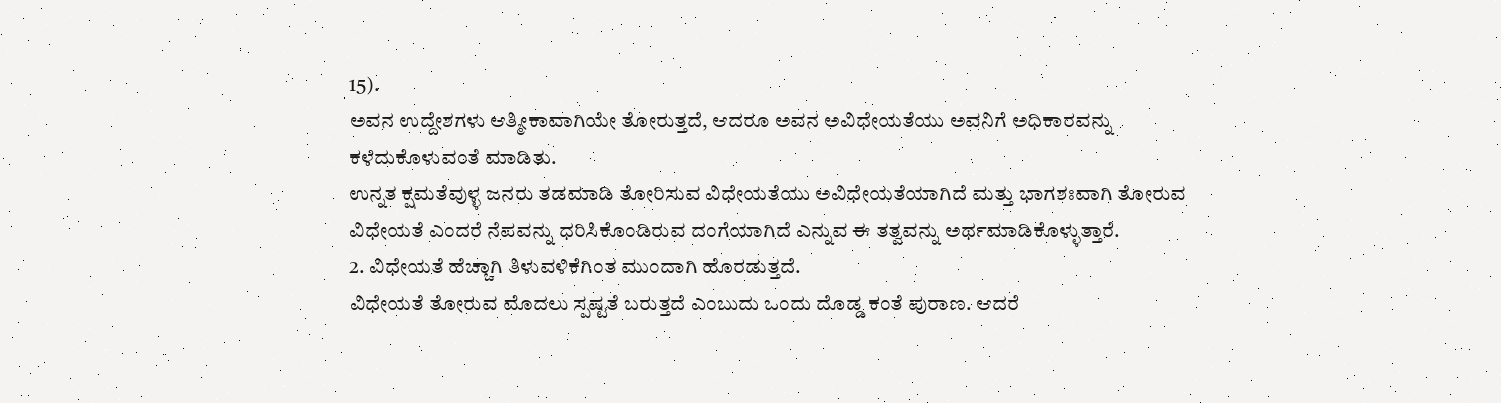15).
ಅವನ ಉದ್ದೇಶಗಳು ಆತ್ಮೀಕಾವಾಗಿಯೇ ತೋರುತ್ತದೆ, ಆದರೂ ಅವನ ಅವಿಧೇಯತೆಯು ಅವನಿಗೆ ಅಧಿಕಾರವನ್ನು ಕಳೆದುಕೊಳುವಂತೆ ಮಾಡಿತು.
ಉನ್ನತ ಕ್ಷಮತೆವುಳ್ಳ ಜನರು ತಡಮಾಡಿ ತೋರಿಸುವ ವಿಧೇಯತೆಯು ಅವಿಧೇಯತೆಯಾಗಿದೆ ಮತ್ತು ಭಾಗಶಃವಾಗಿ ತೋರುವ ವಿಧೇಯತೆ ಎಂದರೆ ನೆಪವನ್ನು ಧರಿಸಿಕೊಂಡಿರುವ ದಂಗೆಯಾಗಿದೆ ಎನ್ನುವ ಈ ತತ್ವವನ್ನು ಅರ್ಥಮಾಡಿಕೊಳ್ಳುತ್ತಾರೆ.
2. ವಿಧೇಯತೆ ಹೆಚ್ಚಾಗಿ ತಿಳುವಳಿಕೆಗಿಂತ ಮುಂದಾಗಿ ಹೊರಡುತ್ತದೆ.
ವಿಧೇಯತೆ ತೋರುವ ಮೊದಲು ಸ್ಪಷ್ಟತೆ ಬರುತ್ತದೆ ಎಂಬುದು ಒಂದು ದೊಡ್ಡ ಕಂತೆ ಪುರಾಣ. ಆದರೆ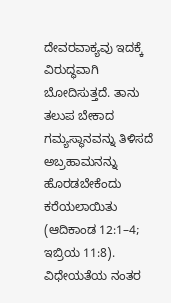ದೇವರವಾಕ್ಯವು ಇದಕ್ಕೆ ವಿರುದ್ಧವಾಗಿ ಬೋದಿಸುತ್ತದೆ. ತಾನು ತಲುಪ ಬೇಕಾದ ಗಮ್ಯಸ್ಥಾನವನ್ನು ತಿಳಿಸದೆ ಅಬ್ರಹಾಮನನ್ನು ಹೊರಡಬೇಕೆಂದು ಕರೆಯಲಾಯಿತು (ಆದಿಕಾಂಡ 12:1–4; ಇಬ್ರಿಯ 11:8). ವಿಧೇಯತೆಯ ನಂತರ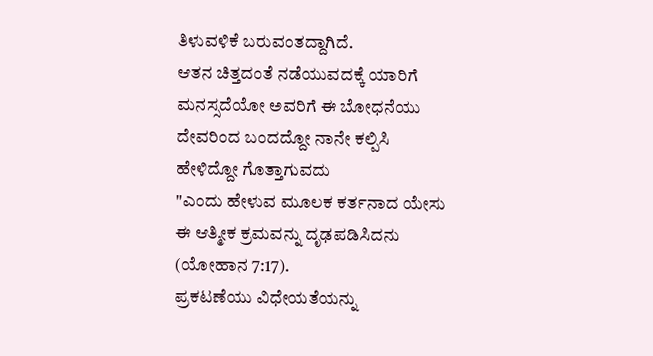ತಿಳುವಳಿಕೆ ಬರುವಂತದ್ದಾಗಿದೆ.
ಆತನ ಚಿತ್ತದಂತೆ ನಡೆಯುವದಕ್ಕೆ ಯಾರಿಗೆ ಮನಸ್ಸದೆಯೋ ಅವರಿಗೆ ಈ ಬೋಧನೆಯು ದೇವರಿಂದ ಬಂದದ್ದೋ ನಾನೇ ಕಲ್ಪಿಸಿ ಹೇಳಿದ್ದೋ ಗೊತ್ತಾಗುವದು
"ಎಂದು ಹೇಳುವ ಮೂಲಕ ಕರ್ತನಾದ ಯೇಸು ಈ ಆತ್ಮೀಕ ಕ್ರಮವನ್ನು ದೃಢಪಡಿಸಿದನು (ಯೋಹಾನ 7:17).
ಪ್ರಕಟಣೆಯು ವಿಧೇಯತೆಯನ್ನು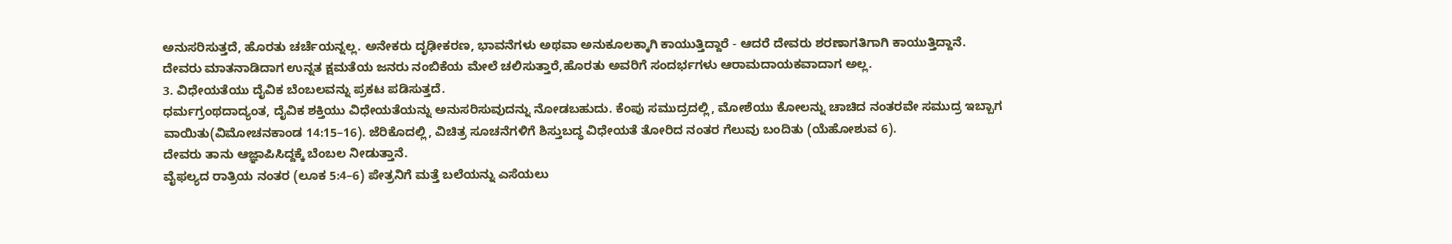ಅನುಸರಿಸುತ್ತದೆ, ಹೊರತು ಚರ್ಚೆಯನ್ನಲ್ಲ. ಅನೇಕರು ದೃಢೀಕರಣ, ಭಾವನೆಗಳು ಅಥವಾ ಅನುಕೂಲಕ್ಕಾಗಿ ಕಾಯುತ್ತಿದ್ದಾರೆ - ಆದರೆ ದೇವರು ಶರಣಾಗತಿಗಾಗಿ ಕಾಯುತ್ತಿದ್ದಾನೆ.
ದೇವರು ಮಾತನಾಡಿದಾಗ ಉನ್ನತ ಕ್ಷಮತೆಯ ಜನರು ನಂಬಿಕೆಯ ಮೇಲೆ ಚಲಿಸುತ್ತಾರೆ,ಹೊರತು ಅವರಿಗೆ ಸಂದರ್ಭಗಳು ಆರಾಮದಾಯಕವಾದಾಗ ಅಲ್ಲ.
3. ವಿಧೇಯತೆಯು ದೈವಿಕ ಬೆಂಬಲವನ್ನು ಪ್ರಕಟ ಪಡಿಸುತ್ತದೆ.
ಧರ್ಮಗ್ರಂಥದಾದ್ಯಂತ, ದೈವಿಕ ಶಕ್ತಿಯು ವಿಧೇಯತೆಯನ್ನು ಅನುಸರಿಸುವುದನ್ನು ನೋಡಬಹುದು. ಕೆಂಪು ಸಮುದ್ರದಲ್ಲಿ, ಮೋಶೆಯು ಕೋಲನ್ನು ಚಾಚಿದ ನಂತರವೇ ಸಮುದ್ರ ಇಬ್ಬಾಗ ವಾಯಿತು(ವಿಮೋಚನಕಾಂಡ 14:15–16). ಜೆರಿಕೊದಲ್ಲಿ, ವಿಚಿತ್ರ ಸೂಚನೆಗಳಿಗೆ ಶಿಸ್ತುಬದ್ಧ ವಿಧೇಯತೆ ತೋರಿದ ನಂತರ ಗೆಲುವು ಬಂದಿತು (ಯೆಹೋಶುವ 6).
ದೇವರು ತಾನು ಆಜ್ಞಾಪಿಸಿದ್ದಕ್ಕೆ ಬೆಂಬಲ ನೀಡುತ್ತಾನೆ.
ವೈಫಲ್ಯದ ರಾತ್ರಿಯ ನಂತರ (ಲೂಕ 5:4–6) ಪೇತ್ರನಿಗೆ ಮತ್ತೆ ಬಲೆಯನ್ನು ಎಸೆಯಲು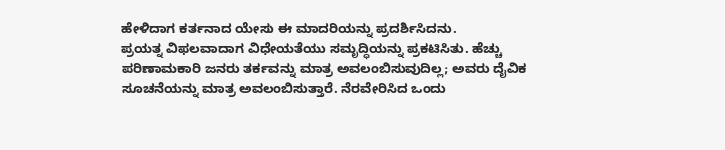ಹೇಳಿದಾಗ ಕರ್ತನಾದ ಯೇಸು ಈ ಮಾದರಿಯನ್ನು ಪ್ರದರ್ಶಿಸಿದನು.
ಪ್ರಯತ್ನ ವಿಫಲವಾದಾಗ ವಿಧೇಯತೆಯು ಸಮೃದ್ಧಿಯನ್ನು ಪ್ರಕಟಿಸಿತು. ಹೆಚ್ಚು ಪರಿಣಾಮಕಾರಿ ಜನರು ತರ್ಕವನ್ನು ಮಾತ್ರ ಅವಲಂಬಿಸುವುದಿಲ್ಲ; ಅವರು ದೈವಿಕ ಸೂಚನೆಯನ್ನು ಮಾತ್ರ ಅವಲಂಬಿಸುತ್ತಾರೆ. ನೆರವೇರಿಸಿದ ಒಂದು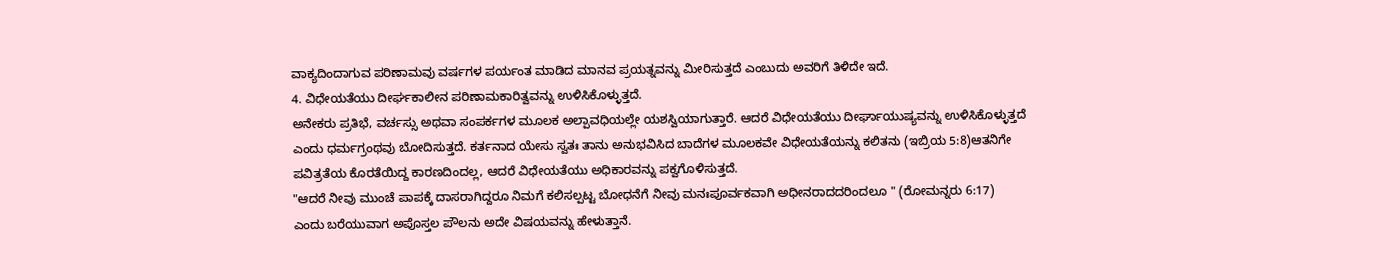ವಾಕ್ಯದಿಂದಾಗುವ ಪರಿಣಾಮವು ವರ್ಷಗಳ ಪರ್ಯಂತ ಮಾಡಿದ ಮಾನವ ಪ್ರಯತ್ನವನ್ನು ಮೀರಿಸುತ್ತದೆ ಎಂಬುದು ಅವರಿಗೆ ತಿಳಿದೇ ಇದೆ.
4. ವಿಧೇಯತೆಯು ದೀರ್ಘಕಾಲೀನ ಪರಿಣಾಮಕಾರಿತ್ವವನ್ನು ಉಳಿಸಿಕೊಳ್ಳುತ್ತದೆ.
ಅನೇಕರು ಪ್ರತಿಭೆ, ವರ್ಚಸ್ಸು ಅಥವಾ ಸಂಪರ್ಕಗಳ ಮೂಲಕ ಅಲ್ಪಾವಧಿಯಲ್ಲೇ ಯಶಸ್ವಿಯಾಗುತ್ತಾರೆ. ಆದರೆ ವಿಧೇಯತೆಯು ದೀರ್ಘಾಯುಷ್ಯವನ್ನು ಉಳಿಸಿಕೊಳ್ಳುತ್ತದೆ ಎಂದು ಧರ್ಮಗ್ರಂಥವು ಬೋದಿಸುತ್ತದೆ. ಕರ್ತನಾದ ಯೇಸು ಸ್ವತಃ ತಾನು ಅನುಭವಿಸಿದ ಬಾದೆಗಳ ಮೂಲಕವೇ ವಿಧೇಯತೆಯನ್ನು ಕಲಿತನು (ಇಬ್ರಿಯ 5:8)ಆತನಿಗೇ ಪವಿತ್ರತೆಯ ಕೊರತೆಯಿದ್ದ ಕಾರಣದಿಂದಲ್ಲ, ಆದರೆ ವಿಧೇಯತೆಯು ಅಧಿಕಾರವನ್ನು ಪಕ್ವಗೊಳಿಸುತ್ತದೆ.
"ಆದರೆ ನೀವು ಮುಂಚೆ ಪಾಪಕ್ಕೆ ದಾಸರಾಗಿದ್ದರೂ ನಿಮಗೆ ಕಲಿಸಲ್ಪಟ್ಟ ಬೋಧನೆಗೆ ನೀವು ಮನಃಪೂರ್ವಕವಾಗಿ ಅಧೀನರಾದದರಿಂದಲೂ " (ರೋಮನ್ನರು 6:17)
ಎಂದು ಬರೆಯುವಾಗ ಅಪೊಸ್ತಲ ಪೌಲನು ಅದೇ ವಿಷಯವನ್ನು ಹೇಳುತ್ತಾನೆ.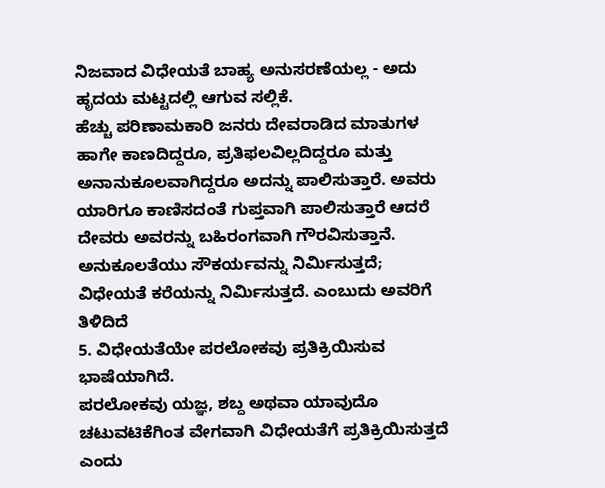ನಿಜವಾದ ವಿಧೇಯತೆ ಬಾಹ್ಯ ಅನುಸರಣೆಯಲ್ಲ - ಅದು ಹೃದಯ ಮಟ್ಟದಲ್ಲಿ ಆಗುವ ಸಲ್ಲಿಕೆ.
ಹೆಚ್ಚು ಪರಿಣಾಮಕಾರಿ ಜನರು ದೇವರಾಡಿದ ಮಾತುಗಳ ಹಾಗೇ ಕಾಣದಿದ್ದರೂ, ಪ್ರತಿಫಲವಿಲ್ಲದಿದ್ದರೂ ಮತ್ತು ಅನಾನುಕೂಲವಾಗಿದ್ದರೂ ಅದನ್ನು ಪಾಲಿಸುತ್ತಾರೆ. ಅವರು ಯಾರಿಗೂ ಕಾಣಿಸದಂತೆ ಗುಪ್ತವಾಗಿ ಪಾಲಿಸುತ್ತಾರೆ ಆದರೆ ದೇವರು ಅವರನ್ನು ಬಹಿರಂಗವಾಗಿ ಗೌರವಿಸುತ್ತಾನೆ. ಅನುಕೂಲತೆಯು ಸೌಕರ್ಯವನ್ನು ನಿರ್ಮಿಸುತ್ತದೆ; ವಿಧೇಯತೆ ಕರೆಯನ್ನು ನಿರ್ಮಿಸುತ್ತದೆ. ಎಂಬುದು ಅವರಿಗೆ ತಿಳಿದಿದೆ
5. ವಿಧೇಯತೆಯೇ ಪರಲೋಕವು ಪ್ರತಿಕ್ರಿಯಿಸುವ ಭಾಷೆಯಾಗಿದೆ.
ಪರಲೋಕವು ಯಜ್ಞ, ಶಬ್ದ ಅಥವಾ ಯಾವುದೊ ಚಟುವಟಿಕೆಗಿಂತ ವೇಗವಾಗಿ ವಿಧೇಯತೆಗೆ ಪ್ರತಿಕ್ರಿಯಿಸುತ್ತದೆ ಎಂದು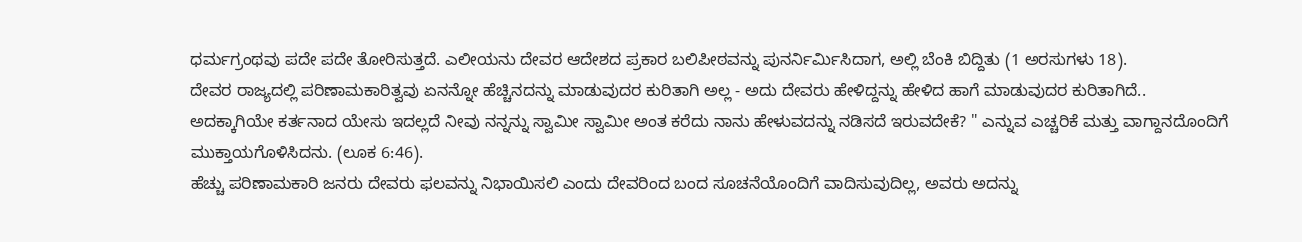ಧರ್ಮಗ್ರಂಥವು ಪದೇ ಪದೇ ತೋರಿಸುತ್ತದೆ. ಎಲೀಯನು ದೇವರ ಆದೇಶದ ಪ್ರಕಾರ ಬಲಿಪೀಠವನ್ನು ಪುನರ್ನಿರ್ಮಿಸಿದಾಗ, ಅಲ್ಲಿ ಬೆಂಕಿ ಬಿದ್ದಿತು (1 ಅರಸುಗಳು 18).
ದೇವರ ರಾಜ್ಯದಲ್ಲಿ ಪರಿಣಾಮಕಾರಿತ್ವವು ಏನನ್ನೋ ಹೆಚ್ಚಿನದನ್ನು ಮಾಡುವುದರ ಕುರಿತಾಗಿ ಅಲ್ಲ - ಅದು ದೇವರು ಹೇಳಿದ್ದನ್ನು ಹೇಳಿದ ಹಾಗೆ ಮಾಡುವುದರ ಕುರಿತಾಗಿದೆ..
ಅದಕ್ಕಾಗಿಯೇ ಕರ್ತನಾದ ಯೇಸು ಇದಲ್ಲದೆ ನೀವು ನನ್ನನ್ನು ಸ್ವಾಮೀ ಸ್ವಾಮೀ ಅಂತ ಕರೆದು ನಾನು ಹೇಳುವದನ್ನು ನಡಿಸದೆ ಇರುವದೇಕೆ? " ಎನ್ನುವ ಎಚ್ಚರಿಕೆ ಮತ್ತು ವಾಗ್ದಾನದೊಂದಿಗೆ ಮುಕ್ತಾಯಗೊಳಿಸಿದನು. (ಲೂಕ 6:46).
ಹೆಚ್ಚು ಪರಿಣಾಮಕಾರಿ ಜನರು ದೇವರು ಫಲವನ್ನು ನಿಭಾಯಿಸಲಿ ಎಂದು ದೇವರಿಂದ ಬಂದ ಸೂಚನೆಯೊಂದಿಗೆ ವಾದಿಸುವುದಿಲ್ಲ, ಅವರು ಅದನ್ನು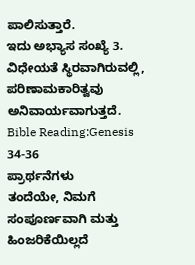ಪಾಲಿಸುತ್ತಾರೆ.
ಇದು ಅಭ್ಯಾಸ ಸಂಖ್ಯೆ 3. ವಿಧೇಯತೆ ಸ್ಥಿರವಾಗಿರುವಲ್ಲಿ, ಪರಿಣಾಮಕಾರಿತ್ವವು ಅನಿವಾರ್ಯವಾಗುತ್ತದೆ.
Bible Reading:Genesis 34-36
ಪ್ರಾರ್ಥನೆಗಳು
ತಂದೆಯೇ, ನಿಮಗೆ ಸಂಪೂರ್ಣವಾಗಿ ಮತ್ತು ಹಿಂಜರಿಕೆಯಿಲ್ಲದೆ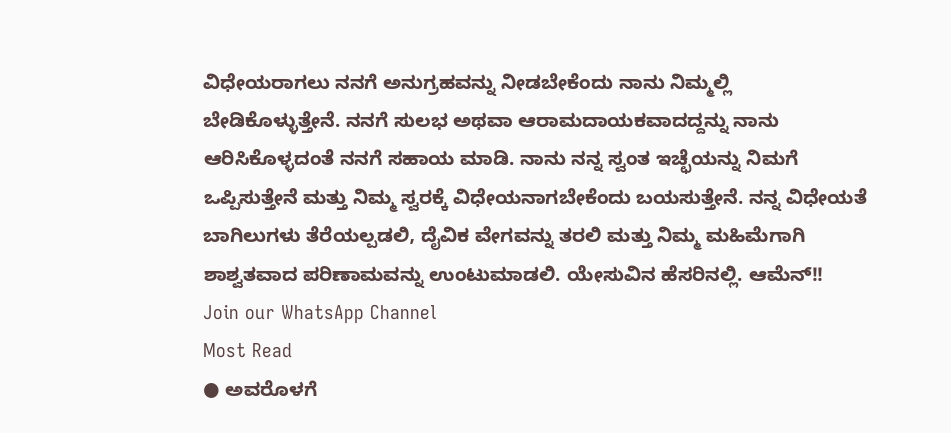ವಿಧೇಯರಾಗಲು ನನಗೆ ಅನುಗ್ರಹವನ್ನು ನೀಡಬೇಕೆಂದು ನಾನು ನಿಮ್ಮಲ್ಲಿ ಬೇಡಿಕೊಳ್ಳುತ್ತೇನೆ. ನನಗೆ ಸುಲಭ ಅಥವಾ ಆರಾಮದಾಯಕವಾದದ್ದನ್ನು ನಾನು ಆರಿಸಿಕೊಳ್ಳದಂತೆ ನನಗೆ ಸಹಾಯ ಮಾಡಿ. ನಾನು ನನ್ನ ಸ್ವಂತ ಇಚ್ಛೆಯನ್ನು ನಿಮಗೆ ಒಪ್ಪಿಸುತ್ತೇನೆ ಮತ್ತು ನಿಮ್ಮ ಸ್ವರಕ್ಕೆ ವಿಧೇಯನಾಗಬೇಕೆಂದು ಬಯಸುತ್ತೇನೆ. ನನ್ನ ವಿಧೇಯತೆ ಬಾಗಿಲುಗಳು ತೆರೆಯಲ್ಪಡಲಿ, ದೈವಿಕ ವೇಗವನ್ನು ತರಲಿ ಮತ್ತು ನಿಮ್ಮ ಮಹಿಮೆಗಾಗಿ ಶಾಶ್ವತವಾದ ಪರಿಣಾಮವನ್ನು ಉಂಟುಮಾಡಲಿ. ಯೇಸುವಿನ ಹೆಸರಿನಲ್ಲಿ. ಆಮೆನ್!!
Join our WhatsApp Channel
Most Read
● ಅವರೊಳಗೆ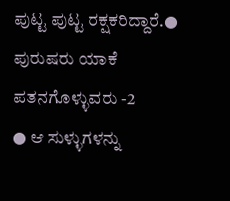ಪುಟ್ಟ ಪುಟ್ಟ ರಕ್ಷಕರಿದ್ದಾರೆ.● ಪುರುಷರು ಯಾಕೆ ಪತನಗೊಳ್ಳುವರು -2
● ಆ ಸುಳ್ಳುಗಳನ್ನು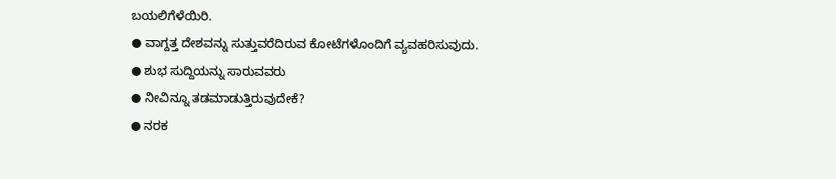ಬಯಲಿಗೆಳೆಯಿರಿ.
● ವಾಗ್ದತ್ತ ದೇಶವನ್ನು ಸುತ್ತುವರೆದಿರುವ ಕೋಟೆಗಳೊಂದಿಗೆ ವ್ಯವಹರಿಸುವುದು.
● ಶುಭ ಸುದ್ದಿಯನ್ನು ಸಾರುವವರು
● ನೀವಿನ್ನೂ ತಡಮಾಡುತ್ತಿರುವುದೇಕೆ?
● ನರಕ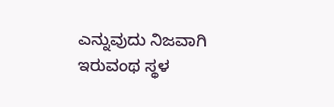ಎನ್ನುವುದು ನಿಜವಾಗಿ ಇರುವಂಥ ಸ್ಥಳ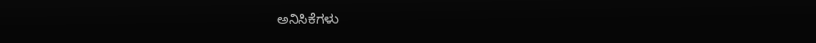ಅನಿಸಿಕೆಗಳು